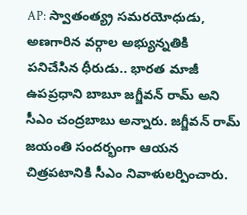AP: స్వాతంత్య్ర సమరయోధుడు, అణగారిన వర్గాల అభ్యున్నతికి పనిచేసిన ధీరుడు.. భారత మాజీ ఉపప్రధాని బాబూ జగ్జీవన్ రామ్ అని సీఎం చంద్రబాబు అన్నారు. జగ్జీవన్ రామ్ జయంతి సందర్భంగా ఆయన చిత్రపటానికి సీఎం నివాళులర్పించారు.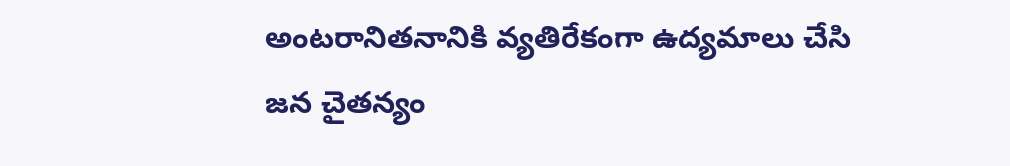అంటరానితనానికి వ్యతిరేకంగా ఉద్యమాలు చేసి జన చైతన్యం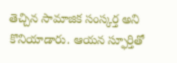తెచ్చిన సామాజిక సంస్కర్త అని కొనియాడారు. ఆయన స్ఫూర్తితో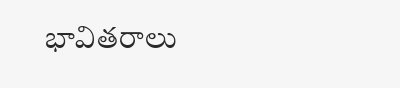భావితరాలు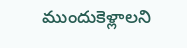ముందుకెళ్లాలని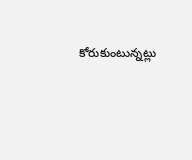కోరుకుంటున్నట్లు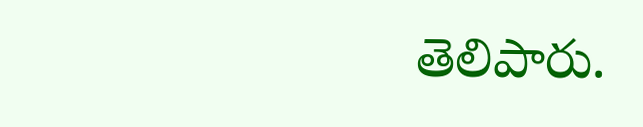తెలిపారు.